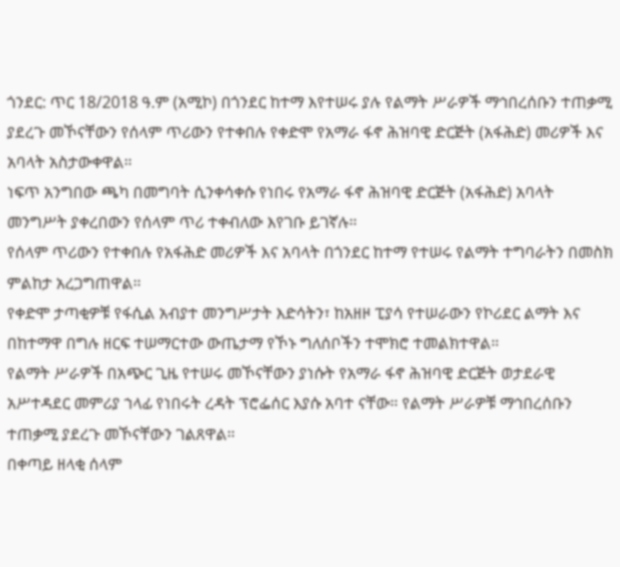ጎንደር: ጥር 18/2018 ዓ.ም (አሚኮ) በጎንደር ከተማ እየተሠሩ ያሉ የልማት ሥራዎች ማኅበረሰቡን ተጠቃሚ ያደረጉ መኾናቸውን የሰላም ጥሪውን የተቀበሉ የቀድሞ የአማራ ፋኖ ሕዝባዊ ድርጅት (አፋሕድ) መሪዎች እና አባላት አስታውቀዋል።
ነፍጥ አንግበው ጫካ በመግባት ሲንቀሳቀሱ የነበሩ የአማራ ፋኖ ሕዝባዊ ድርጅት (አፋሕድ) አባላት መንግሥት ያቀረበውን የሰላም ጥሪ ተቀብለው እየገቡ ይገኛሉ።
የሰላም ጥሪውን የተቀበሉ የአፋሕድ መሪዎች እና አባላት በጎንደር ከተማ የተሠሩ የልማት ተግባራትን በመስክ ምልከታ አረጋግጠዋል።
የቀድሞ ታጣቂዎቹ የፋሲል አብያተ መንግሥታት እድሳትን፣ ከአዘዞ ፒያሳ የተሠራውን የኮሪደር ልማት እና በከተማዋ በግሉ ዘርፍ ተሠማርተው ውጤታማ የኾኑ ግለሰቦችን ተሞክሮ ተመልክተዋል።
የልማት ሥራዎች በአጭር ጊዜ የተሠሩ መኾናቸውን ያነሱት የአማራ ፋኖ ሕዝባዊ ድርጅት ወታደራዊ አሥተዳደር መምሪያ ኀላፊ የነበሩት ረዳት ፕሮፌሰር እያሱ አባተ ናቸው። የልማት ሥራዎቹ ማኅበረሰቡን ተጠቃሚ ያደረጉ መኾናቸውን ገልጸዋል።
በቀጣይ ዘላቂ ሰላም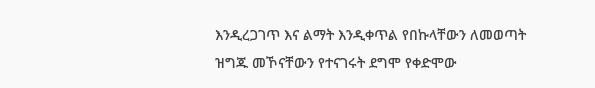እንዲረጋገጥ እና ልማት እንዲቀጥል የበኩላቸውን ለመወጣት ዝግጁ መኾናቸውን የተናገሩት ደግሞ የቀድሞው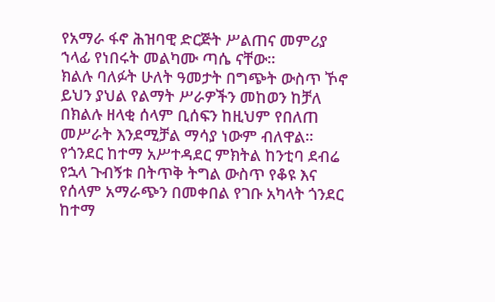የአማራ ፋኖ ሕዝባዊ ድርጅት ሥልጠና መምሪያ ኀላፊ የነበሩት መልካሙ ጣሴ ናቸው።
ክልሉ ባለፉት ሁለት ዓመታት በግጭት ውስጥ ኾኖ ይህን ያህል የልማት ሥራዎችን መከወን ከቻለ በክልሉ ዘላቂ ሰላም ቢሰፍን ከዚህም የበለጠ መሥራት እንደሚቻል ማሳያ ነውም ብለዋል።
የጎንደር ከተማ አሥተዳደር ምክትል ከንቲባ ደብሬ የኋላ ጉብኝቱ በትጥቅ ትግል ውስጥ የቆዩ እና የሰላም አማራጭን በመቀበል የገቡ አካላት ጎንደር ከተማ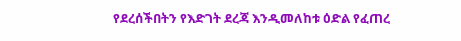የደረሰችበትን የእድገት ደረጃ እንዲመለከቱ ዕድል የፈጠረ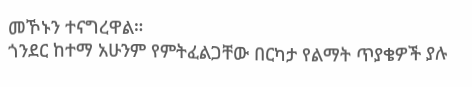መኾኑን ተናግረዋል።
ጎንደር ከተማ አሁንም የምትፈልጋቸው በርካታ የልማት ጥያቄዎች ያሉ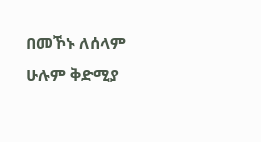በመኾኑ ለሰላም ሁሉም ቅድሚያ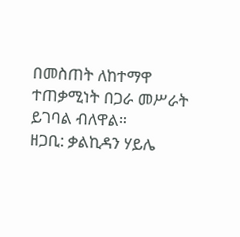በመስጠት ለከተማዋ ተጠቃሚነት በጋራ መሥራት ይገባል ብለዋል።
ዘጋቢ: ቃልኪዳን ሃይሌ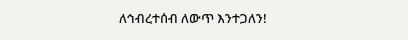ለኅብረተሰብ ለውጥ እንተጋለን!